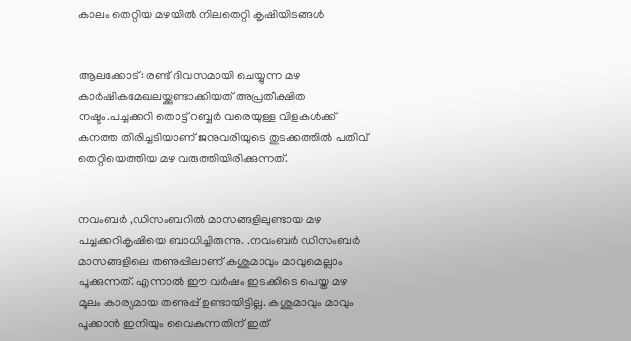കാലം തെറ്റിയ മഴയില്‍ നിലതെറ്റി കൃഷിയിടങ്ങള്‍


ആലക്കോട്: രണ്ട് ദിവസമായി ചെയ്യുന്ന മഴ കാര്‍ഷികമേഖലയ്ക്കുണ്ടാക്കിയത് അപ്രതീക്ഷിത നഷ്ടം.പച്ചക്കറി തൊട്ട് റബ്ബര്‍ വരെയുള്ള വിളകള്‍ക്ക് കനത്ത തിരിച്ചടിയാണ് ജനുവരിയുടെ തുടക്കത്തില്‍ പതിവ് തെറ്റിയെത്തിയ മഴ വരുത്തിയിരിക്കുന്നത്.


നവംബര്‍ ,ഡിസംബറില്‍ മാസങ്ങളിലുണ്ടായ മഴ പച്ചക്കറികൃഷിയെ ബാധിച്ചിരുന്നു. .നവംബര്‍ ഡിസംബര്‍ മാസങ്ങളിലെ തണുപ്പിലാണ് കശുമാവും മാവുമെല്ലാം പൂക്കുന്നത്. എന്നാല്‍ ഈ വര്‍ഷം ഇടക്കിടെ പെയ്ത മഴ മൂലം കാര്യമായ തണുപ്പ് ഉണ്ടായിട്ടില്ല. കശുമാവും മാവും പൂക്കാൻ ഇനിയും വൈകുന്നതിന് ഇത്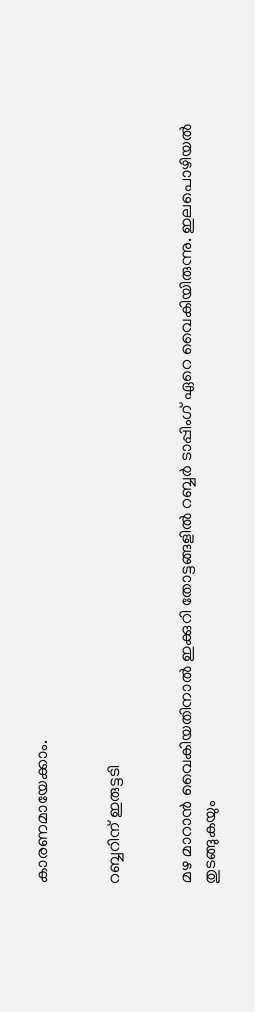കാരണമായേക്കാം.


റബ്ബറിന് ഇരുട്ടടി


മഴ മാറാൻ വൈകിയതിനാല്‍ ഇക്കുറി തോട്ടങ്ങളില്‍ റബ്ബര്‍ ടാപ്പിംഗ് ഏറെ വൈകിയിരുന്നു. ഇലപൊഴിയല്‍ തുടങ്ങുകയും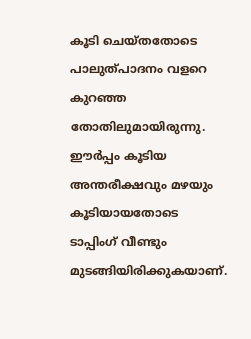കൂടി ചെയ്തതോടെ പാലുത്പാദനം വളറെ കുറഞ്ഞ തോതിലുമായിരുന്നു. ഈര്‍പ്പം കൂടിയ അന്തരീക്ഷവും മഴയും കൂടിയായതോടെ ടാപ്പിംഗ് വീണ്ടും മുടങ്ങിയിരിക്കുകയാണ്.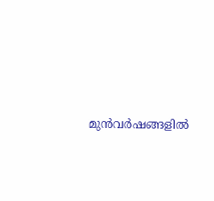മുൻവര്‍ഷങ്ങളില്‍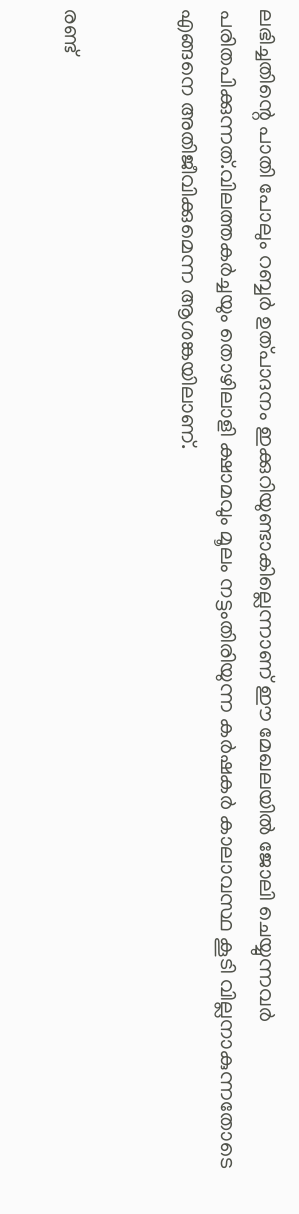ലഭിച്ചതിന്റെ പാതി പോലും റബ്ബര്‍ ഉത്പാദനം ഇക്കുറിയുണ്ടാകില്ലെന്നാണ് ഈ മേഖലയില്‍ ജോലി ചെയ്യുന്നവര്‍ പരിതപിക്കുന്നത്.വിലത്തകര്‍ച്ചയും തൊഴിലാളി ക്ഷാമവും മൂലം നട്ടംതിരിയുന്ന കര്‍ഷകര്‍ കാലാവസ്ഥ കൂടി വില്ലനാകുന്നതോടെ എങ്ങനെ അതിജീവിക്കുമെന്ന ആശങ്കയിലാണ്.


രണ്ട്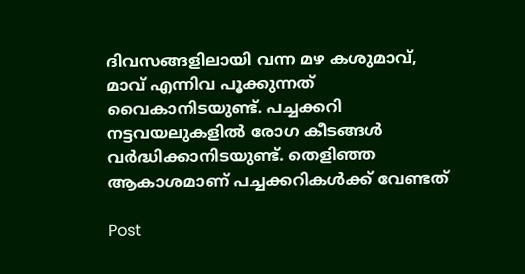ദിവസങ്ങളിലായി വന്ന മഴ കശുമാവ്, മാവ് എന്നിവ പൂക്കുന്നത് വൈകാനിടയുണ്ട്. പച്ചക്കറി നട്ടവയലുകളില്‍ രോഗ കീടങ്ങള്‍ വര്‍ദ്ധിക്കാനിടയുണ്ട്. തെളിഞ്ഞ ആകാശമാണ് പച്ചക്കറികള്‍ക്ക് വേണ്ടത്

Post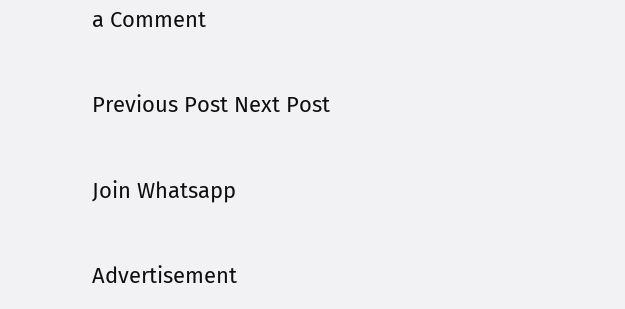a Comment

Previous Post Next Post

Join Whatsapp

Advertisement